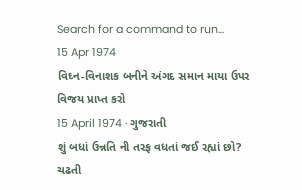Search for a command to run...
15 Apr 1974
વિઘ્ન-વિનાશક બનીને અંગદ સમાન માયા ઉપર વિજય પ્રાપ્ત કરો
15 April 1974 · ગુજરાતી
શું બધાં ઉન્નતિ ની તરફ વધતાં જઈ રહ્યાં છો? ચઢતી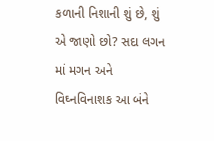કળાની નિશાની શું છે, શું એ જાણો છો? સદા લગન માં મગન અને વિઘ્નવિનાશક આ બંને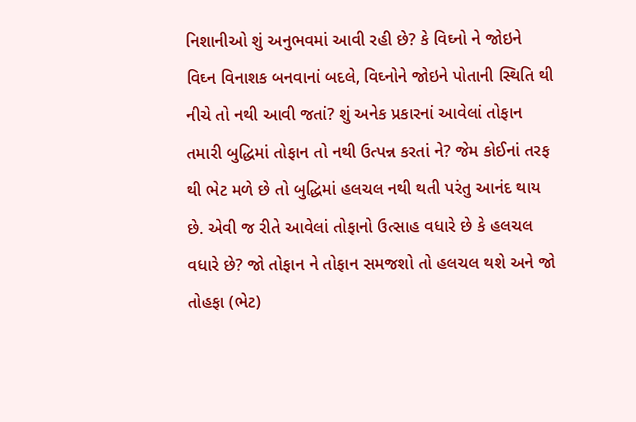નિશાનીઓ શું અનુભવમાં આવી રહી છે? કે વિઘ્નો ને જોઇને વિઘ્ન વિનાશક બનવાનાં બદલે, વિઘ્નોને જોઇને પોતાની સ્થિતિ થી નીચે તો નથી આવી જતાં? શું અનેક પ્રકારનાં આવેલાં તોફાન તમારી બુદ્ધિમાં તોફાન તો નથી ઉત્પન્ન કરતાં ને? જેમ કોઈનાં તરફ થી ભેટ મળે છે તો બુદ્ધિમાં હલચલ નથી થતી પરંતુ આનંદ થાય છે. એવી જ રીતે આવેલાં તોફાનો ઉત્સાહ વધારે છે કે હલચલ વધારે છે? જો તોફાન ને તોફાન સમજશો તો હલચલ થશે અને જો તોહફા (ભેટ)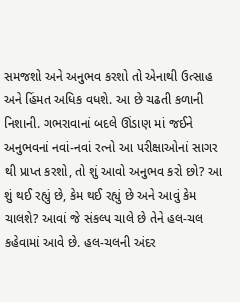સમજશો અને અનુભવ કરશો તો એનાથી ઉત્સાહ અને હિંમત અધિક વધશે. આ છે ચઢતી કળાની નિશાની. ગભરાવાનાં બદલે ઊંડાણ માં જઈને અનુભવનાં નવાં-નવાં રત્નો આ પરીક્ષાઓનાં સાગર થી પ્રાપ્ત કરશો, તો શું આવો અનુભવ કરો છો? આ શું થઈ રહ્યું છે, કેમ થઈ રહ્યું છે અને આવું કેમ ચાલશે? આવાં જે સંકલ્પ ચાલે છે તેને હલ-ચલ કહેવામાં આવે છે. હલ-ચલની અંદર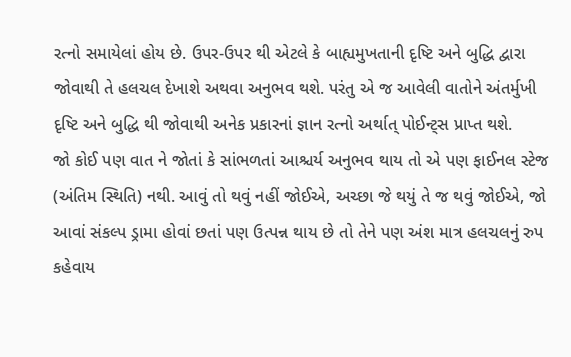રત્નો સમાયેલાં હોય છે. ઉપર-ઉપર થી એટલે કે બાહ્યમુખતાની દૃષ્ટિ અને બુદ્ધિ દ્વારા જોવાથી તે હલચલ દેખાશે અથવા અનુભવ થશે. પરંતુ એ જ આવેલી વાતોને અંતર્મુખી દૃષ્ટિ અને બુદ્ધિ થી જોવાથી અનેક પ્રકારનાં જ્ઞાન રત્નો અર્થાત્ પોઈન્ટ્સ પ્રાપ્ત થશે.
જો કોઈ પણ વાત ને જોતાં કે સાંભળતાં આશ્ચર્ય અનુભવ થાય તો એ પણ ફાઈનલ સ્ટેજ (અંતિમ સ્થિતિ) નથી. આવું તો થવું નહીં જોઈએ, અચ્છા જે થયું તે જ થવું જોઈએ, જો આવાં સંકલ્પ ડ્રામા હોવાં છતાં પણ ઉત્પન્ન થાય છે તો તેને પણ અંશ માત્ર હલચલનું રુપ કહેવાય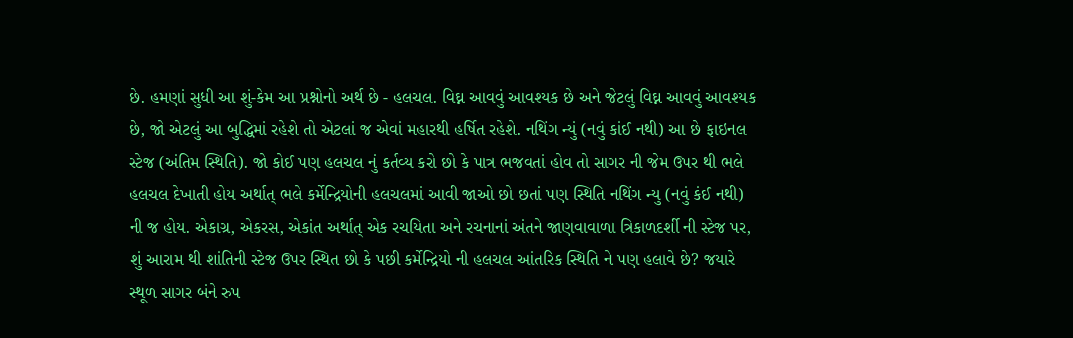છે. હમણાં સુધી આ શું-કેમ આ પ્રશ્નોનો અર્થ છે - હલચલ. વિઘ્ન આવવું આવશ્યક છે અને જેટલું વિઘ્ન આવવું આવશ્યક છે, જો એટલું આ બુદ્ધિમાં રહેશે તો એટલાં જ એવાં મહારથી હર્ષિત રહેશે. નથિંગ ન્યું (નવું કાંઈ નથી) આ છે ફાઇનલ સ્ટેજ (અંતિમ સ્થિતિ). જો કોઈ પણ હલચલ નું કર્તવ્ય કરો છો કે પાત્ર ભજવતાં હોવ તો સાગર ની જેમ ઉપર થી ભલે હલચલ દેખાતી હોય અર્થાત્ ભલે કર્મેન્દ્રિયોની હલચલમાં આવી જાઓ છો છતાં પણ સ્થિતિ નથિંગ ન્યુ (નવું કંઈ નથી) ની જ હોય. એકાગ્ર, એકરસ, એકાંત અર્થાત્ એક રચયિતા અને રચનાનાં અંતને જાણવાવાળા ત્રિકાળદર્શી ની સ્ટેજ પર, શું આરામ થી શાંતિની સ્ટેજ ઉપર સ્થિત છો કે પછી કર્મેન્દ્રિયો ની હલચલ આંતરિક સ્થિતિ ને પણ હલાવે છે? જયારે સ્થૂળ સાગર બંને રુપ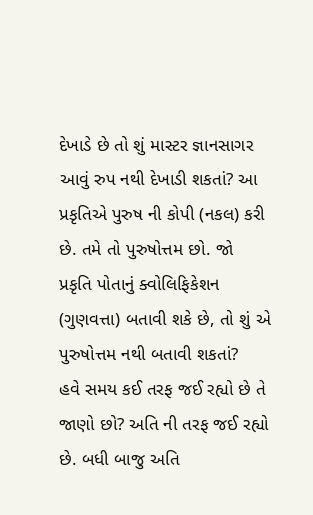દેખાડે છે તો શું માસ્ટર જ્ઞાનસાગર આવું રુપ નથી દેખાડી શકતાં? આ પ્રકૃતિએ પુરુષ ની કોપી (નકલ) કરી છે. તમે તો પુરુષોત્તમ છો. જો પ્રકૃતિ પોતાનું ક્વોલિફિકેશન (ગુણવત્તા) બતાવી શકે છે, તો શું એ પુરુષોત્તમ નથી બતાવી શકતાં?
હવે સમય કઈ તરફ જઈ રહ્યો છે તે જાણો છો? અતિ ની તરફ જઈ રહ્યો છે. બધી બાજુ અતિ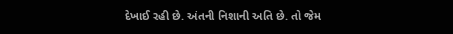દેખાઈ રહી છે. અંતની નિશાની અતિ છે. તો જેમ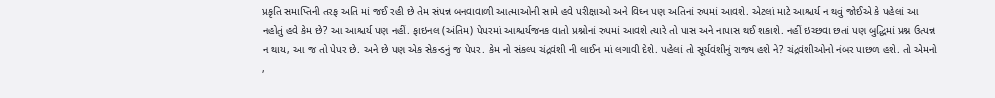પ્રકૃતિ સમાપ્તિની તરફ અતિ માં જઈ રહી છે તેમ સંપન્ન બનવાવાળી આત્માઓની સામે હવે પરીક્ષાઓ અને વિઘ્ન પણ અતિનાં રુપમાં આવશે. એટલાં માટે આશ્ચર્ય ન થવું જોઈએ કે પહેલાં આ નહોતું હવે કેમ છે? આ આશ્ચર્ય પણ નહીં. ફાઇનલ (અંતિમ) પેપરમાં આશ્ચર્યજનક વાતો પ્રશ્નોનાં રુપમાં આવશે ત્યારે તો પાસ અને નાપાસ થઈ શકાશે. નહીં ઇચ્છવા છતાં પણ બુદ્ધિમાં પ્રશ્ન ઉત્પન્ન ન થાય, આ જ તો પેપર છે. અને છે પણ એક સેકન્ડનું જ પેપર. કેમ નો સંકલ્પ ચંદ્રવંશી ની લાઈન માં લગાવી દેશે. પહેલાં તો સૂર્યવંશીનું રાજ્ય હશે ને? ચંદ્રવંશીઓનો નંબર પાછળ હશે. તો એમનો ,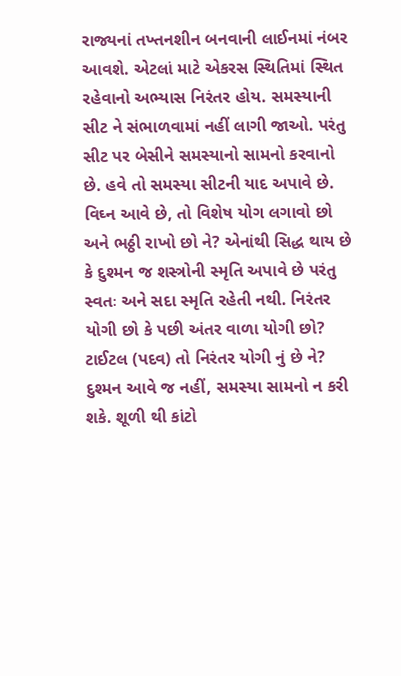રાજ્યનાં તખ્તનશીન બનવાની લાઈનમાં નંબર આવશે. એટલાં માટે એકરસ સ્થિતિમાં સ્થિત રહેવાનો અભ્યાસ નિરંતર હોય. સમસ્યાની સીટ ને સંભાળવામાં નહીં લાગી જાઓ. પરંતુ સીટ પર બેસીને સમસ્યાનો સામનો કરવાનો છે. હવે તો સમસ્યા સીટની યાદ અપાવે છે. વિઘ્ન આવે છે, તો વિશેષ યોગ લગાવો છો અને ભઠ્ઠી રાખો છો ને? એનાંથી સિદ્ધ થાય છે કે દુશ્મન જ શસ્ત્રોની સ્મૃતિ અપાવે છે પરંતુ સ્વતઃ અને સદા સ્મૃતિ રહેતી નથી. નિરંતર યોગી છો કે પછી અંતર વાળા યોગી છો? ટાઈટલ (પદવ) તો નિરંતર યોગી નું છે ને? દુશ્મન આવે જ નહીં, સમસ્યા સામનો ન કરી શકે. શૂળી થી કાંટો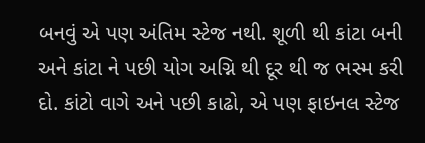બનવું એ પણ અંતિમ સ્ટેજ નથી. શૂળી થી કાંટા બની અને કાંટા ને પછી યોગ અગ્નિ થી દૂર થી જ ભસ્મ કરી દો. કાંટો વાગે અને પછી કાઢો, એ પણ ફાઇનલ સ્ટેજ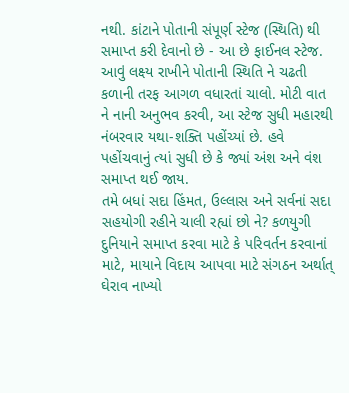નથી. કાંટાને પોતાની સંપૂર્ણ સ્ટેજ (સ્થિતિ) થી સમાપ્ત કરી દેવાનો છે - આ છે ફાઈનલ સ્ટેજ. આવું લક્ષ્ય રાખીને પોતાની સ્થિતિ ને ચઢતી કળાની તરફ આગળ વધારતાં ચાલો. મોટી વાત ને નાની અનુભવ કરવી, આ સ્ટેજ સુધી મહારથી નંબરવાર યથા-શક્તિ પહોંચ્યાં છે. હવે પહોંચવાનું ત્યાં સુધી છે કે જ્યાં અંશ અને વંશ સમાપ્ત થઈ જાય.
તમે બધાં સદા હિંમત, ઉલ્લાસ અને સર્વનાં સદા સહયોગી રહીને ચાલી રહ્યાં છો ને? કળયુગી દુનિયાને સમાપ્ત કરવા માટે કે પરિવર્તન કરવાનાં માટે, માયાને વિદાય આપવા માટે સંગઠન અર્થાત્ ઘેરાવ નાખ્યો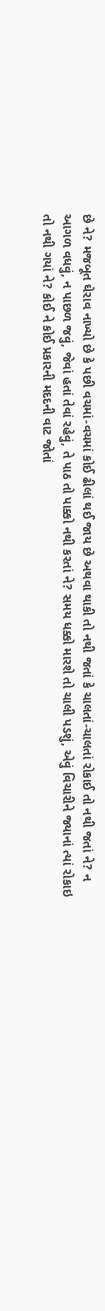છે ને? મજબૂત ઘેરાવ નાખ્યો છે કે પછી વચમાં-વચમાં કોઈ ઢીલાં થઈ જાય છે અથવા થાકી તો નથી જતાં કે ચાલતાં-ચાલતાં રોકાઈ તો નથી જતાં ને? ન આગળ વધવું, ન પાછળ જવું, જેવાં હતાં તેવાં રહેવું, તે પાઠ તો પાક્કો નથી કરતાં ને? સમય ધક્કો મારશે તો ચાલી પડશું, એવું વિચારીને જ્યાનાં ત્યાં રોકાઇ તો નથી ગયાં ને? કોઈ ને કોઈ પ્રકારની મદદની વાટ જોતાં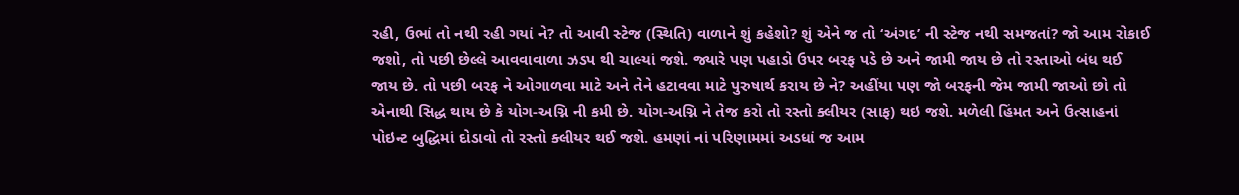રહી, ઉભાં તો નથી રહી ગયાં ને? તો આવી સ્ટેજ (સ્થિતિ) વાળાને શું કહેશો? શું એને જ તો ‘અંગદ’ ની સ્ટેજ નથી સમજતાં? જો આમ રોકાઈ જશો, તો પછી છેલ્લે આવવાવાળા ઝડપ થી ચાલ્યાં જશે. જ્યારે પણ પહાડો ઉપર બરફ પડે છે અને જામી જાય છે તો રસ્તાઓ બંધ થઈ જાય છે. તો પછી બરફ ને ઓગાળવા માટે અને તેને હટાવવા માટે પુરુષાર્થ કરાય છે ને? અહીંયા પણ જો બરફની જેમ જામી જાઓ છો તો એનાથી સિદ્ધ થાય છે કે યોગ-અગ્નિ ની કમી છે. યોગ-અગ્નિ ને તેજ કરો તો રસ્તો ક્લીયર (સાફ) થઇ જશે. મળેલી હિંમત અને ઉત્સાહનાં પોઇન્ટ બુદ્ધિમાં દોડાવો તો રસ્તો ક્લીયર થઈ જશે. હમણાં નાં પરિણામમાં અડધાં જ આમ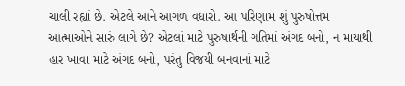ચાલી રહ્યાં છે. એટલે આને આગળ વધારો. આ પરિણામ શું પુરુષોત્તમ આત્માઓને સારું લાગે છે? એટલાં માટે પુરુષાર્થની ગતિમાં અંગદ બનો, ન માયાથી હાર ખાવા માટે અંગદ બનો, પરંતુ વિજયી બનવાનાં માટે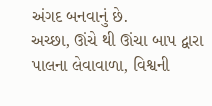અંગદ બનવાનું છે.
અચ્છા, ઊંચે થી ઊંચા બાપ દ્વારા પાલના લેવાવાળા, વિશ્વની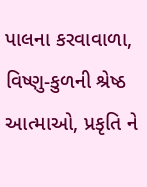પાલના કરવાવાળા, વિષ્ણુ-કુળની શ્રેષ્ઠ આત્માઓ, પ્રકૃતિ ને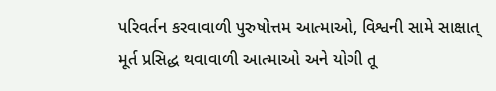પરિવર્તન કરવાવાળી પુરુષોત્તમ આત્માઓ, વિશ્વની સામે સાક્ષાત્ મૂર્ત પ્રસિદ્ધ થવાવાળી આત્માઓ અને યોગી તૂ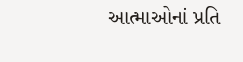આત્માઓનાં પ્રતિ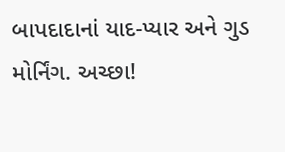બાપદાદાનાં યાદ-પ્યાર અને ગુડ મોર્નિંગ. અચ્છા!